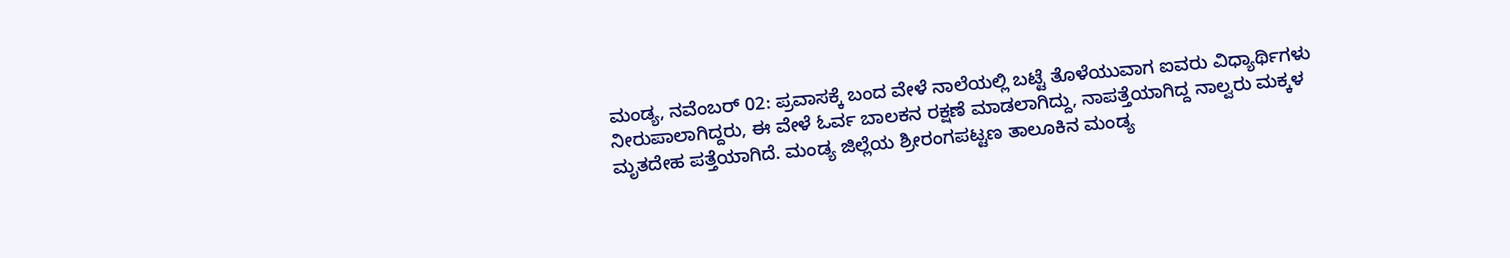ಮಂಡ್ಯ, ನವೆಂಬರ್ 02: ಪ್ರವಾಸಕ್ಕೆ ಬಂದ ವೇಳೆ ನಾಲೆಯಲ್ಲಿ ಬಟ್ಟೆ ತೊಳೆಯುವಾಗ ಐವರು ವಿಧ್ಯಾರ್ಥಿಗಳು ನೀರುಪಾಲಾಗಿದ್ದರು, ಈ ವೇಳೆ ಓರ್ವ ಬಾಲಕನ ರಕ್ಷಣೆ ಮಾಡಲಾಗಿದ್ದು, ನಾಪತ್ತೆಯಾಗಿದ್ದ ನಾಲ್ವರು ಮಕ್ಕಳ ಮೃತದೇಹ ಪತ್ತೆಯಾಗಿದೆ. ಮಂಡ್ಯ ಜಿಲ್ಲೆಯ ಶ್ರೀರಂಗಪಟ್ಟಣ ತಾಲೂಕಿನ ಮಂಡ್ಯ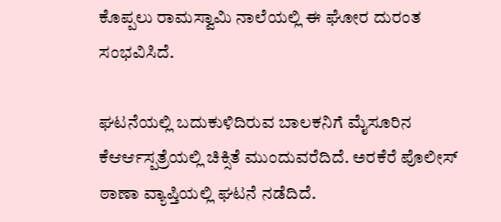ಕೊಪ್ಪಲು ರಾಮಸ್ವಾಮಿ ನಾಲೆಯಲ್ಲಿ ಈ ಘೋರ ದುರಂತ ಸಂಭವಿಸಿದೆ.

ಘಟನೆಯಲ್ಲಿ ಬದುಕುಳಿದಿರುವ ಬಾಲಕನಿಗೆ ಮೈಸೂರಿನ ಕೆಆರ್ಆಸ್ಪತ್ರೆಯಲ್ಲಿ ಚಿಕ್ಸಿತೆ ಮುಂದುವರೆದಿದೆ. ಅರಕೆರೆ ಪೊಲೀಸ್ ಠಾಣಾ ವ್ಯಾಪ್ತಿಯಲ್ಲಿ ಘಟನೆ ನಡೆದಿದೆ.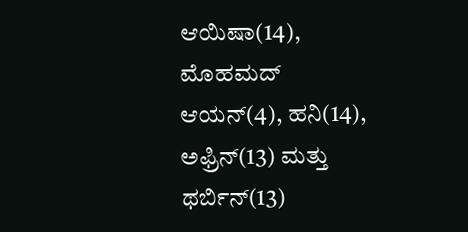ಆಯಿಷಾ(14), ಮೊಹಮದ್ ಆಯನ್(4), ಹನಿ(14), ಅಫ್ರಿನ್(13) ಮತ್ತು ಥರ್ಬಿನ್(13)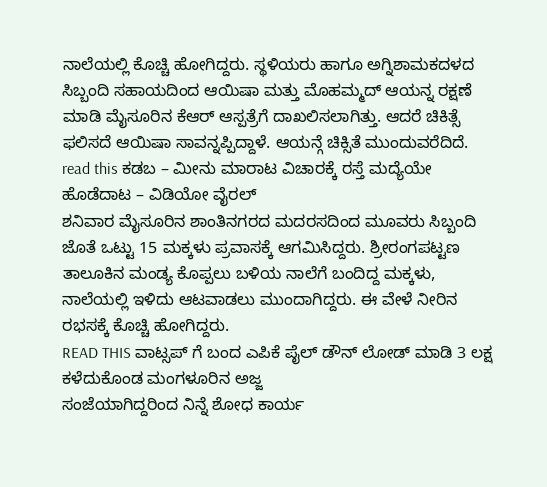ನಾಲೆಯಲ್ಲಿ ಕೊಚ್ಚಿ ಹೋಗಿದ್ದರು. ಸ್ಥಳಿಯರು ಹಾಗೂ ಅಗ್ನಿಶಾಮಕದಳದ ಸಿಬ್ಬಂದಿ ಸಹಾಯದಿಂದ ಆಯಿಷಾ ಮತ್ತು ಮೊಹಮ್ಮದ್ ಆಯನ್ನ ರಕ್ಷಣೆ ಮಾಡಿ ಮೈಸೂರಿನ ಕೆಆರ್ ಆಸ್ಪತ್ರೆಗೆ ದಾಖಲಿಸಲಾಗಿತ್ತು. ಆದರೆ ಚಿಕಿತ್ಸೆ ಫಲಿಸದೆ ಆಯಿಷಾ ಸಾವನ್ನಪ್ಪಿದ್ದಾಳೆ. ಆಯನ್ಗೆ ಚಿಕ್ಸಿತೆ ಮುಂದುವರೆದಿದೆ.
read this ಕಡಬ – ಮೀನು ಮಾರಾಟ ವಿಚಾರಕ್ಕೆ ರಸ್ತೆ ಮದ್ಯೆಯೇ ಹೊಡೆದಾಟ – ವಿಡಿಯೋ ವೈರಲ್
ಶನಿವಾರ ಮೈಸೂರಿನ ಶಾಂತಿನಗರದ ಮದರಸದಿಂದ ಮೂವರು ಸಿಬ್ಬಂದಿ ಜೊತೆ ಒಟ್ಟು 15 ಮಕ್ಕಳು ಪ್ರವಾಸಕ್ಕೆ ಆಗಮಿಸಿದ್ದರು. ಶ್ರೀರಂಗಪಟ್ಟಣ ತಾಲೂಕಿನ ಮಂಡ್ಯ ಕೊಪ್ಪಲು ಬಳಿಯ ನಾಲೆಗೆ ಬಂದಿದ್ದ ಮಕ್ಕಳು, ನಾಲೆಯಲ್ಲಿ ಇಳಿದು ಆಟವಾಡಲು ಮುಂದಾಗಿದ್ದರು. ಈ ವೇಳೆ ನೀರಿನ ರಭಸಕ್ಕೆ ಕೊಚ್ಚಿ ಹೋಗಿದ್ದರು.
READ THIS ವಾಟ್ಸಪ್ ಗೆ ಬಂದ ಎಪಿಕೆ ಪೈಲ್ ಡೌನ್ ಲೋಡ್ ಮಾಡಿ 3 ಲಕ್ಷ ಕಳೆದುಕೊಂಡ ಮಂಗಳೂರಿನ ಅಜ್ಜ
ಸಂಜೆಯಾಗಿದ್ದರಿಂದ ನಿನ್ನೆ ಶೋಧ ಕಾರ್ಯ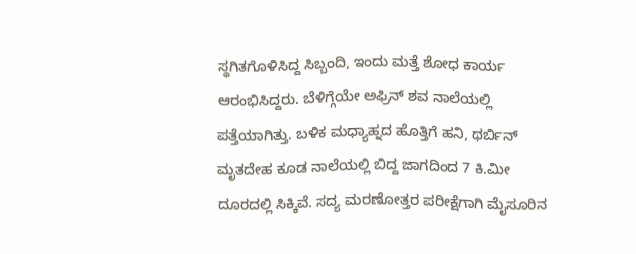ಸ್ಥಗಿತಗೊಳಿಸಿದ್ದ ಸಿಬ್ಬಂದಿ, ಇಂದು ಮತ್ತೆ ಶೋಧ ಕಾರ್ಯ ಆರಂಭಿಸಿದ್ದರು. ಬೆಳಿಗ್ಗೆಯೇ ಅಫ್ರಿನ್ ಶವ ನಾಲೆಯಲ್ಲಿ ಪತ್ತೆಯಾಗಿತ್ತು. ಬಳಿಕ ಮಧ್ಯಾಹ್ನದ ಹೊತ್ತಿಗೆ ಹನಿ, ಥರ್ಬಿನ್ ಮೃತದೇಹ ಕೂಡ ನಾಲೆಯಲ್ಲಿ ಬಿದ್ದ ಜಾಗದಿಂದ 7 ಕಿ.ಮೀ ದೂರದಲ್ಲಿ ಸಿಕ್ಕಿವೆ. ಸದ್ಯ ಮರಣೋತ್ತರ ಪರೀಕ್ಷೆಗಾಗಿ ಮೈಸೂರಿನ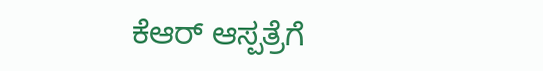ಕೆಆರ್ ಆಸ್ಪತ್ರೆಗೆ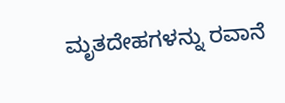ಮೃತದೇಹಗಳನ್ನು ರವಾನೆ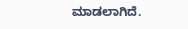ಮಾಡಲಾಗಿದೆ.